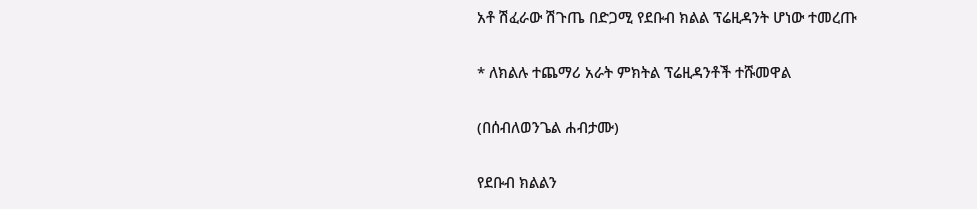አቶ ሽፈራው ሽጉጤ በድጋሚ የደቡብ ክልል ፕሬዚዳንት ሆነው ተመረጡ

* ለክልሉ ተጨማሪ አራት ምክትል ፕሬዚዳንቶች ተሹመዋል

(በሰብለወንጌል ሐብታሙ)

የደቡብ ክልልን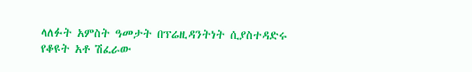ላለፉት አምስት ዓመታት በፕሬዚዳንትነት ሲያስተዳድሩ የቆዩት አቶ ሽፈራው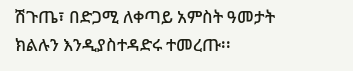ሽጉጤ፣ በድጋሚ ለቀጣይ አምስት ዓመታት ክልሉን እንዲያስተዳድሩ ተመረጡ፡፡